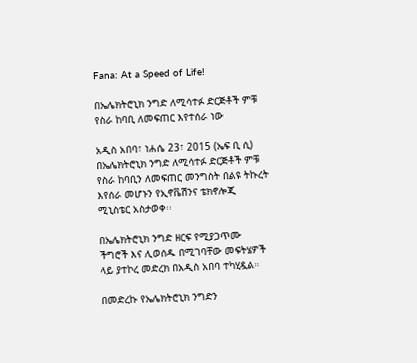Fana: At a Speed of Life!

በኤሌክትሮኒክ ንግድ ለሚሳተፉ ድርጅቶች ምቹ የስራ ከባቢ ለመፍጠር እየተሰራ ነው

አዲስ አበባ፣ ነሐሴ 23፣ 2015 (ኤፍ ቢ ሲ) በኤሌክትሮኒክ ንግድ ለሚሳተፉ ድርጅቶች ምቹ የስራ ከባቢን ለመፍጠር መንግስት በልዩ ትኩረት እየሰራ መሆኑን የኢኖቬሽንና ቴክኖሎጂ ሚኒስቴር አስታወቀ፡፡

በኤሌክትሮኒክ ንግድ ዘርፍ የሚያጋጥሙ ችግሮች እና ሊወሰዱ በሚገባቸው መፍትሄዎች ላይ ያተኮረ መድረክ በአዲስ አበባ ተካሂዷል።

በመድረኩ የኤሌክትሮኒክ ንግድን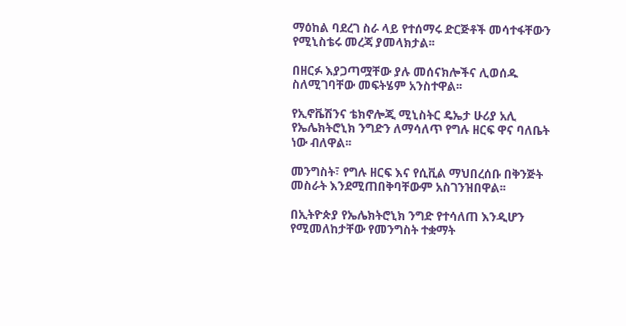ማዕከል ባደረገ ስራ ላይ የተሰማሩ ድርጅቶች መሳተፋቸውን የሚኒስቴሩ መረጃ ያመላክታል፡፡

በዘርፉ እያጋጣሟቸው ያሉ መሰናክሎችና ሊወሰዱ ስለሚገባቸው መፍትሄም አንስተዋል፡፡

የኢኖቬሽንና ቴክኖሎጂ ሚኒስትር ዴኤታ ሁሪያ አሊ የኤሌክትሮኒክ ንግድን ለማሳለጥ የግሉ ዘርፍ ዋና ባለቤት ነው ብለዋል፡፡

መንግስት፣ የግሉ ዘርፍ እና የሲቪል ማህበረሰቡ በቅንጅት መስራት እንደሚጠበቅባቸውም አስገንዝበዋል፡፡

በኢትዮጵያ የኤሌክትሮኒክ ንግድ የተሳለጠ እንዲሆን የሚመለከታቸው የመንግስት ተቋማት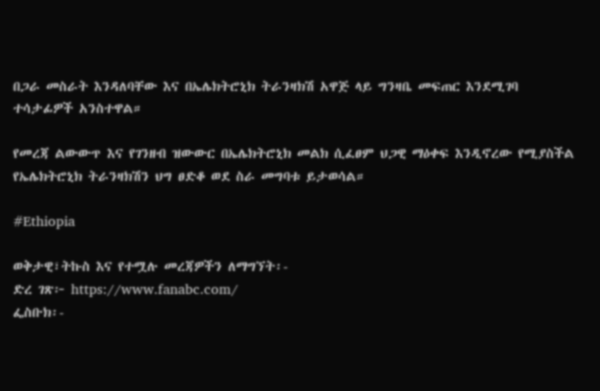በጋራ መስራት እንዳለባቸው እና በኤሌክትሮኒክ ትራንዛክሽ አዋጅ ላይ ግንዛቤ መፍጠር እንደሚገባ ተሳታፊዎች አንስተዋል።

የመረጃ ልውውጥ እና የገንዘብ ዝውውር በኤሌክትሮኒክ መልክ ሲፈፀም ህጋዊ ማዕቀፍ እንዲኖረው የሚያስችል የኤሌክትሮኒክ ትራንዛክሽን ህግ ፀድቆ ወደ ስራ መግባቱ ይታወሳል።

#Ethiopia

ወቅታዊ፣ትኩስ እና የተሟሉ መረጃዎችን ለማግኘት፡-
ድረ ገጽ፦ https://www.fanabc.com/
ፌስቡክ፡-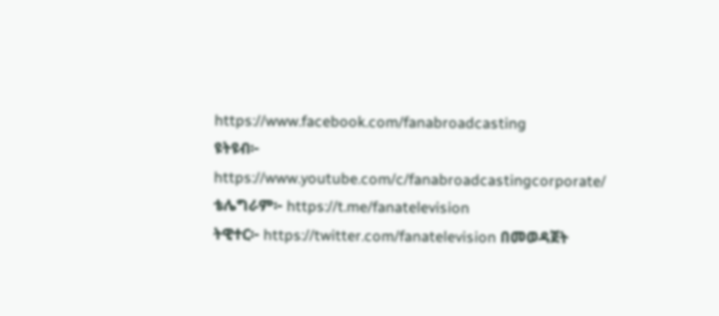https://www.facebook.com/fanabroadcasting
ዩትዩብ፦ https://www.youtube.com/c/fanabroadcastingcorporate/
ቴሌግራም፦ https://t.me/fanatelevision
ትዊተር፦ https://twitter.com/fanatelevision በመወዳጀት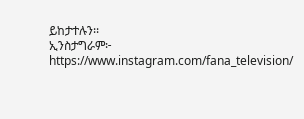ይከታተሉን፡፡
ኢንስታግራም፦ https://www.instagram.com/fana_television/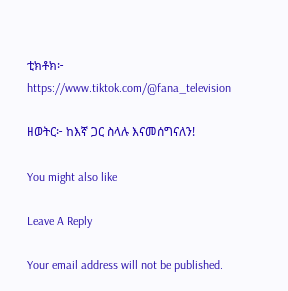ቲክቶክ፦ https://www.tiktok.com/@fana_television

ዘወትር፦ ከእኛ ጋር ስላሉ እናመሰግናለን!

You might also like

Leave A Reply

Your email address will not be published.